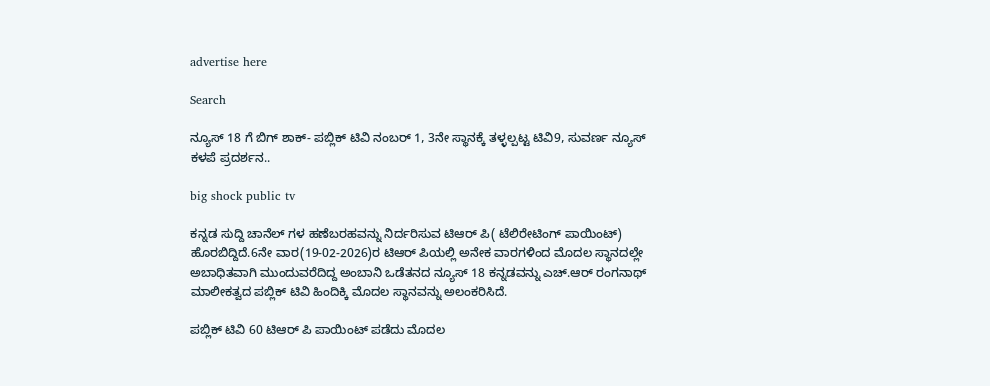advertise here

Search

ನ್ಯೂಸ್‌ 18 ಗೆ ಬಿಗ್ ಶಾಕ್- ಪಬ್ಲಿಕ್‌ ಟಿವಿ ನಂಬರ್‌ 1, 3ನೇ ಸ್ಥಾನಕ್ಕೆ ತಳ್ಳಲ್ಪಟ್ಟ ಟಿವಿ9, ಸುವರ್ಣ ನ್ಯೂಸ್‌ ಕಳಪೆ ಪ್ರದರ್ಶನ..

big shock public tv

ಕನ್ನಡ ಸುದ್ದಿ ಚಾನೆಲ್‌ ಗಳ ಹಣೆಬರಹವನ್ನು ನಿರ್ದರಿಸುವ ಟಿಆರ್‌ ಪಿ( ಟೆಲಿರೇಟಿಂಗ್‌ ಪಾಯಿಂಟ್) ಹೊರಬಿದ್ದಿದೆ.6ನೇ ವಾರ(19-02-2026)ರ ಟಿಆರ್‌ ಪಿಯಲ್ಲಿ ಅನೇಕ ವಾರಗಳಿಂದ ಮೊದಲ ಸ್ಥಾನದಲ್ಲೇ ಅಬಾಧಿತವಾಗಿ ಮುಂದುವರೆದಿದ್ದ ಅಂಬಾನಿ ಒಡೆತನದ ನ್ಯೂಸ್‌ 18 ಕನ್ನಡವನ್ನು ಎಚ್.ಆರ್‌ ರಂಗನಾಥ್‌ ಮಾಲೀಕತ್ವದ ಪಬ್ಲಿಕ್‌ ಟಿವಿ ಹಿಂದಿಕ್ಕಿ ಮೊದಲ ಸ್ಥಾನವನ್ನು ಅಲಂಕರಿಸಿದೆ.

ಪಬ್ಲಿಕ್‌ ಟಿವಿ 60 ಟಿಆರ್‌ ಪಿ ಪಾಯಿಂಟ್‌ ಪಡೆದು ಮೊದಲ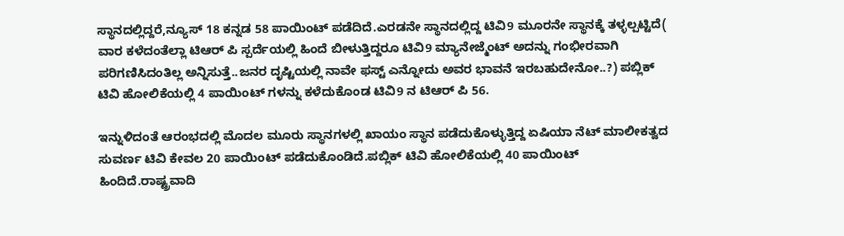ಸ್ಥಾನದಲ್ಲಿದ್ದರೆ,ನ್ಯೂಸ್‌ 18 ಕನ್ನಡ 58 ಪಾಯಿಂಟ್‌ ಪಡೆದಿದೆ.ಎರಡನೇ ಸ್ಥಾನದಲ್ಲಿದ್ದ ಟಿವಿ9 ಮೂರನೇ ಸ್ಥಾನಕ್ಕೆ ತಳ್ಳಲ್ಪಟ್ಟಿದೆ( ವಾರ ಕಳೆದಂತೆಲ್ಲಾ ಟಿಆರ್‌ ಪಿ ಸ್ಪರ್ದೆಯಲ್ಲಿ ಹಿಂದೆ ಬೀಳುತ್ತಿದ್ದರೂ ಟಿವಿ9 ಮ್ಯಾನೇಜ್ಮೆಂಟ್‌ ಅದನ್ನು ಗಂಭೀರವಾಗಿ ಪರಿಗಣಿಸಿದಂತಿಲ್ಲ ಅನ್ನಿಸುತ್ತೆ..ಜನರ ದೃಷ್ಟಿಯಲ್ಲಿ ನಾವೇ ಫಸ್ಟ್‌ ಎನ್ನೋದು ಅವರ ಭಾವನೆ ಇರಬಹುದೇನೋ..?) ಪಬ್ಲಿಕ್‌ ಟಿವಿ ಹೋಲಿಕೆಯಲ್ಲಿ 4 ಪಾಯಿಂಟ್‌ ಗಳನ್ನು ಕಳೆದುಕೊಂಡ ಟಿವಿ9 ನ ಟಿಆರ್‌ ಪಿ 56.

ಇನ್ನುಳಿದಂತೆ ಆರಂಭದಲ್ಲಿ ಮೊದಲ ಮೂರು ಸ್ಥಾನಗಳಲ್ಲಿ ಖಾಯಂ ಸ್ಥಾನ ಪಡೆದುಕೊಳ್ಳುತ್ತಿದ್ದ ಏಷಿಯಾ ನೆಟ್‌ ಮಾಲೀಕತ್ವದ ಸುವರ್ಣ ಟಿವಿ ಕೇವಲ 20 ಪಾಯಿಂಟ್‌ ಪಡೆದುಕೊಂಡಿದೆ.ಪಬ್ಲಿಕ್‌ ಟಿವಿ ಹೋಲಿಕೆಯಲ್ಲಿ 40 ಪಾಯಿಂಟ್‌ ಹಿಂದಿದೆ.ರಾಷ್ಟ್ರವಾದಿ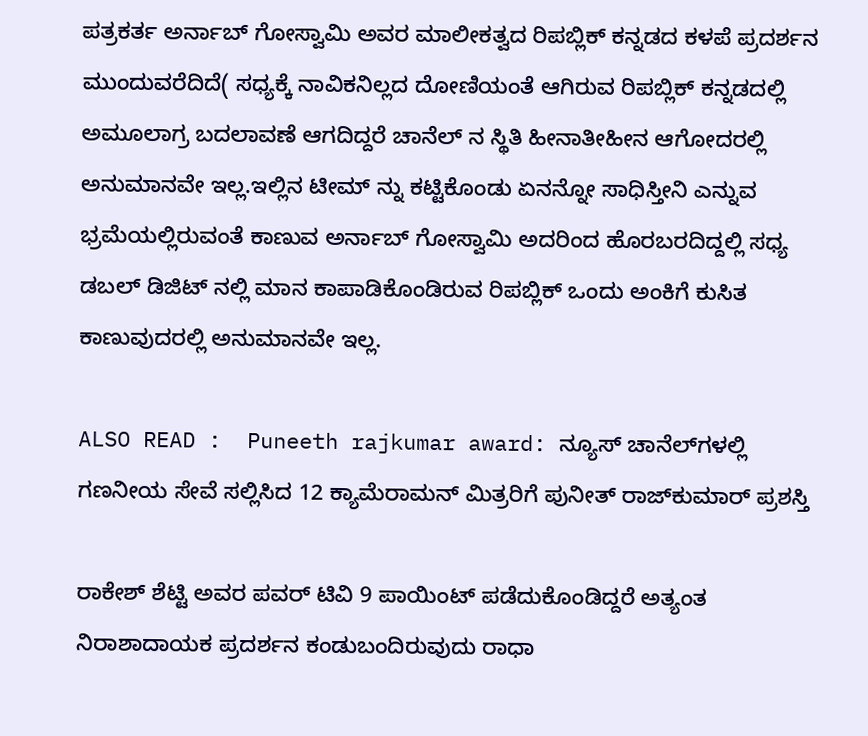ಪತ್ರಕರ್ತ ಅರ್ನಾಬ್‌ ಗೋಸ್ವಾಮಿ ಅವರ ಮಾಲೀಕತ್ವದ ರಿಪಬ್ಲಿಕ್‌ ಕನ್ನಡದ ಕಳಪೆ ಪ್ರದರ್ಶನ ಮುಂದುವರೆದಿದೆ( ಸಧ್ಯಕ್ಕೆ ನಾವಿಕನಿಲ್ಲದ ದೋಣಿಯಂತೆ ಆಗಿರುವ ರಿಪಬ್ಲಿಕ್‌ ಕನ್ನಡದಲ್ಲಿ ಅಮೂಲಾಗ್ರ ಬದಲಾವಣೆ ಆಗದಿದ್ದರೆ ಚಾನೆಲ್‌ ನ ಸ್ಥಿತಿ ಹೀನಾತೀಹೀನ ಆಗೋದರಲ್ಲಿ ಅನುಮಾನವೇ ಇಲ್ಲ.ಇಲ್ಲಿನ ಟೀಮ್‌ ನ್ನು ಕಟ್ಟಿಕೊಂಡು ಏನನ್ನೋ ಸಾಧಿಸ್ತೀನಿ ಎನ್ನುವ ಭ್ರಮೆಯಲ್ಲಿರುವಂತೆ ಕಾಣುವ ಅರ್ನಾಬ್‌ ಗೋಸ್ವಾಮಿ ಅದರಿಂದ ಹೊರಬರದಿದ್ದಲ್ಲಿ ಸಧ್ಯ ಡಬಲ್‌ ಡಿಜಿಟ್‌ ನಲ್ಲಿ ಮಾನ ಕಾಪಾಡಿಕೊಂಡಿರುವ ರಿಪಬ್ಲಿಕ್‌ ಒಂದು ಅಂಕಿಗೆ ಕುಸಿತ ಕಾಣುವುದರಲ್ಲಿ ಅನುಮಾನವೇ ಇಲ್ಲ.

ALSO READ :  Puneeth rajkumar award: ನ್ಯೂಸ್ ಚಾನೆಲ್‌ಗಳಲ್ಲಿ ಗಣನೀಯ ಸೇವೆ ಸಲ್ಲಿಸಿದ 12 ಕ್ಯಾಮೆರಾಮನ್ ಮಿತ್ರರಿಗೆ ಪುನೀತ್ ರಾಜ್‌ಕುಮಾರ್ ಪ್ರಶಸ್ತಿ

ರಾಕೇಶ್‌ ಶೆಟ್ಟಿ ಅವರ ಪವರ್‌ ಟಿವಿ 9 ಪಾಯಿಂಟ್‌ ಪಡೆದುಕೊಂಡಿದ್ದರೆ ಅತ್ಯಂತ ನಿರಾಶಾದಾಯಕ ಪ್ರದರ್ಶನ ಕಂಡುಬಂದಿರುವುದು ರಾಧಾ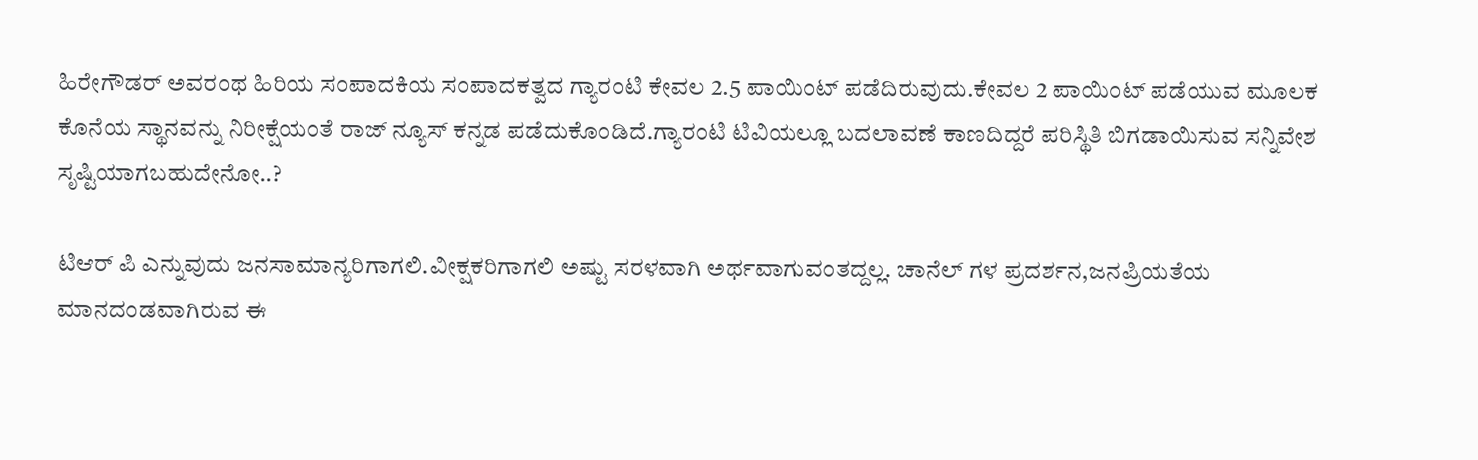ಹಿರೇಗೌಡರ್‌ ಅವರಂಥ ಹಿರಿಯ ಸಂಪಾದಕಿಯ ಸಂಪಾದಕತ್ವದ ಗ್ಯಾರಂಟಿ ಕೇವಲ 2.5 ಪಾಯಿಂಟ್‌ ಪಡೆದಿರುವುದು.ಕೇವಲ 2 ಪಾಯಿಂಟ್‌ ಪಡೆಯುವ ಮೂಲಕ ಕೊನೆಯ ಸ್ಥಾನವನ್ನು ನಿರೀಕ್ಷೆಯಂತೆ ರಾಜ್‌ ನ್ಯೂಸ್‌ ಕನ್ನಡ ಪಡೆದುಕೊಂಡಿದೆ.ಗ್ಯಾರಂಟಿ ಟಿವಿಯಲ್ಲೂ ಬದಲಾವಣೆ ಕಾಣದಿದ್ದರೆ ಪರಿಸ್ಥಿತಿ ಬಿಗಡಾಯಿಸುವ ಸನ್ನಿವೇಶ ಸೃಷ್ಟಿಯಾಗಬಹುದೇನೋ..?

ಟಿಆರ್‌ ಪಿ ಎನ್ನುವುದು ಜನಸಾಮಾನ್ಯರಿಗಾಗಲಿ.ವೀಕ್ಷಕರಿಗಾಗಲಿ ಅಷ್ಟು ಸರಳವಾಗಿ ಅರ್ಥವಾಗುವಂತದ್ದಲ್ಲ. ಚಾನೆಲ್‌ ಗಳ ಪ್ರದರ್ಶನ,ಜನಪ್ರಿಯತೆಯ ಮಾನದಂಡವಾಗಿರುವ ಈ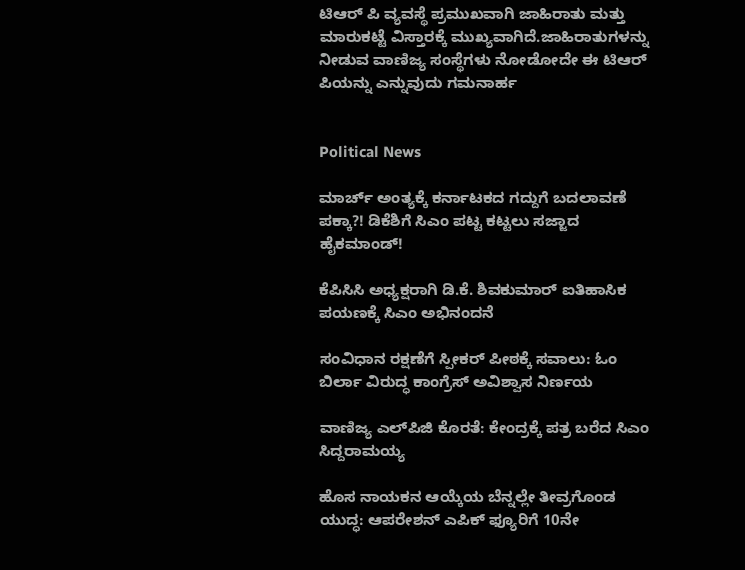ಟಿಆರ್‌ ಪಿ ವ್ಯವಸ್ಥೆ ಪ್ರಮುಖವಾಗಿ ಜಾಹಿರಾತು ಮತ್ತು ಮಾರುಕಟ್ಟೆ ವಿಸ್ತಾರಕ್ಕೆ ಮುಖ್ಯವಾಗಿದೆ.ಜಾಹಿರಾತುಗಳನ್ನು ನೀಡುವ ವಾಣಿಜ್ಯ ಸಂಸ್ಥೆಗಳು ನೋಡೋದೇ ಈ ಟಿಆರ್‌ ಪಿಯನ್ನು ಎನ್ನುವುದು ಗಮನಾರ್ಹ


Political News

ಮಾರ್ಚ್ ಅಂತ್ಯಕ್ಕೆ ಕರ್ನಾಟಕದ ಗದ್ದುಗೆ ಬದಲಾವಣೆ ಪಕ್ಕಾ?! ಡಿಕೆಶಿಗೆ ಸಿಎಂ ಪಟ್ಟ ಕಟ್ಟಲು ಸಜ್ಜಾದ ಹೈಕಮಾಂಡ್!

ಕೆಪಿಸಿಸಿ ಅಧ್ಯಕ್ಷರಾಗಿ ಡಿ.ಕೆ. ಶಿವಕುಮಾರ್ ಐತಿಹಾಸಿಕ ಪಯಣಕ್ಕೆ ಸಿಎಂ ಅಭಿನಂದನೆ

ಸಂವಿಧಾನ ರಕ್ಷಣೆಗೆ ಸ್ಪೀಕರ್ ಪೀಠಕ್ಕೆ ಸವಾಲು: ಓಂ ಬಿರ್ಲಾ ವಿರುದ್ಧ ಕಾಂಗ್ರೆಸ್ ಅವಿಶ್ವಾಸ ನಿರ್ಣಯ

ವಾಣಿಜ್ಯ ಎಲ್‌ಪಿಜಿ ಕೊರತೆ: ಕೇಂದ್ರಕ್ಕೆ ಪತ್ರ ಬರೆದ ಸಿಎಂ ಸಿದ್ದರಾಮಯ್ಯ

ಹೊಸ ನಾಯಕನ ಆಯ್ಕೆಯ ಬೆನ್ನಲ್ಲೇ ತೀವ್ರಗೊಂಡ ಯುದ್ಧ: ಆಪರೇಶನ್ ಎಪಿಕ್ ಫ್ಯೂರಿಗೆ 10ನೇ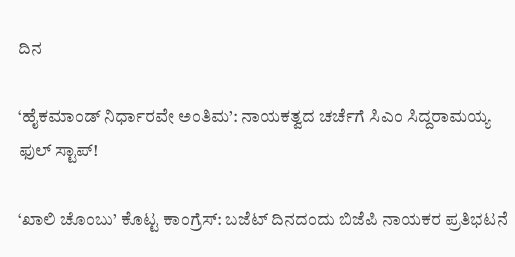ದಿನ

‘ಹೈಕಮಾಂಡ್ ನಿರ್ಧಾರವೇ ಅಂತಿಮ’: ನಾಯಕತ್ವದ ಚರ್ಚೆಗೆ ಸಿಎಂ ಸಿದ್ದರಾಮಯ್ಯ ಫುಲ್ ಸ್ಟಾಪ್!

‘ಖಾಲಿ ಚೊಂಬು’ ಕೊಟ್ಟ ಕಾಂಗ್ರೆಸ್: ಬಜೆಟ್ ದಿನದಂದು ಬಿಜೆಪಿ ನಾಯಕರ ಪ್ರತಿಭಟನೆ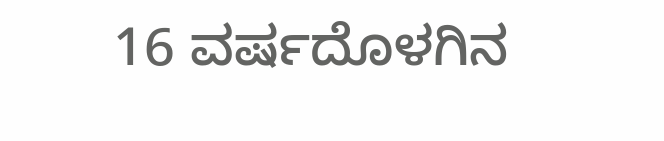16 ವರ್ಷದೊಳಗಿನ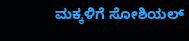ಮಕ್ಕಳಿಗೆ ಸೋಶಿಯಲ್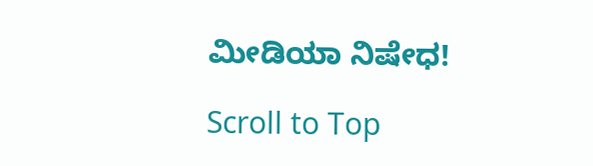ಮೀಡಿಯಾ ನಿಷೇಧ!

Scroll to Top